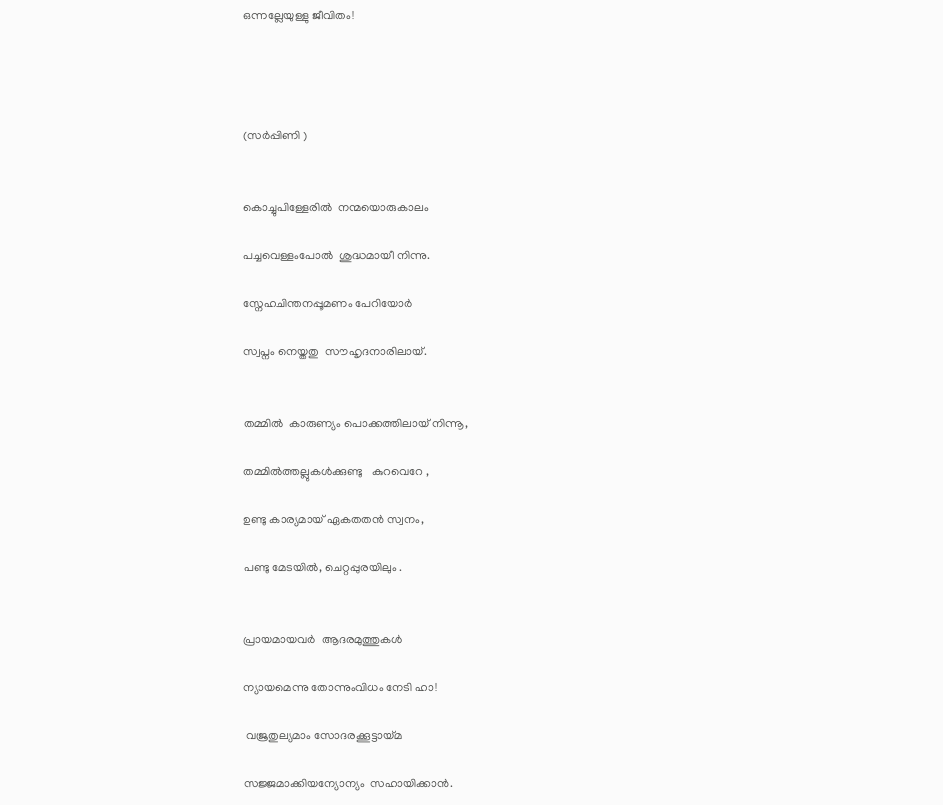ഒന്നല്ലേയുള്ളു ജീവിതം!




(സർപ്പിണി )


കൊച്ചുപിള്ളേരിൽ  നന്മയൊരുകാലം

പച്ചവെള്ളംപോൽ  ശുദ്ധമായീ നിന്നു.

സ്നേഹചിന്തനപ്പൂമണം പേറിയോർ

സ്വപ്നം നെയ്തതു  സൗഹൃദനാരിലായ്.


തമ്മിൽ  കാരുണ്യം പൊക്കത്തിലായ് നിന്നൂ,

തമ്മിൽത്തല്ലുകൾക്കുണ്ടു   കുറവെറേ ,

ഉണ്ടു കാര്യമായ് ഏകതതൻ സ്വനം,

പണ്ടു മേടയിൽ, ചെറ്റപ്പുരയിലും .


പ്രായമായവർ  ആദരമുത്തുകൾ

ന്യായമെന്നു തോന്നുംവിധം നേടി ഹാ!

 വജ്രതുല്യമാം സോദരക്കൂട്ടായ്മ

സജ്ജമാക്കിയന്യോന്യം  സഹായിക്കാൻ.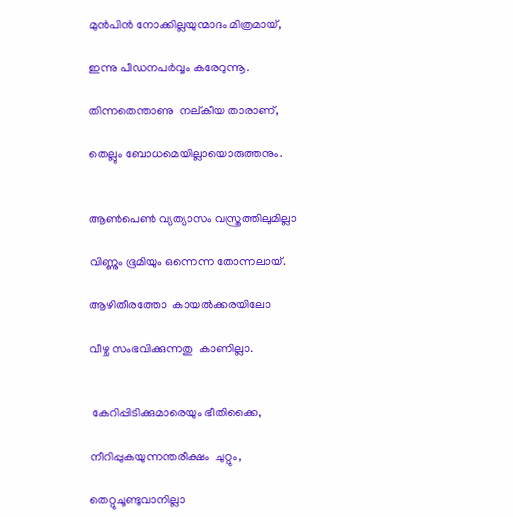മുൻപിൻ നോക്കില്ലയുന്മാദം മിത്രമായ്,

ഇന്നു പീഡനപർവ്വം കരേറുന്നൂ.

തിന്നതെന്താണു  നല്കീയ താരാണ്,

തെല്ലും ബോധമെയില്ലായൊരുത്തനും.


ആൺപെൺ വ്യത്യാസം വസ്ത്രത്തിലുമില്ലാ

വിണ്ണും ഭൂമിയും ഒന്നെന്ന തോന്നലായ്.

ആഴിതീരത്തോ  കായൽക്കരയിലോ

വീഴ്ച സംഭവിക്കുന്നതു  കാണില്ലാ.


 കേറിപ്പിടിക്കുമാരെയും ഭീതിക്കൈ,

നീറിപ്പുകയുന്നന്തരീക്ഷം  ചുറ്റും,

തെറ്റുചൂണ്ടുവാനില്ലാ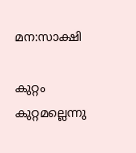മന:സാക്ഷി

കുറ്റം കുറ്റമല്ലെന്നു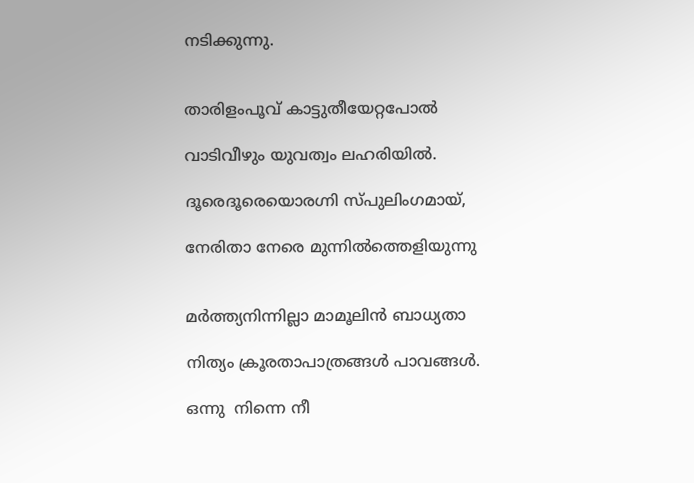നടിക്കുന്നു.


താരിളംപൂവ് കാട്ടുതീയേറ്റപോൽ

വാടിവീഴും യുവത്വം ലഹരിയിൽ.

ദൂരെദൂരെയൊരഗ്നി സ്പുലിംഗമായ്,

നേരിതാ നേരെ മുന്നിൽത്തെളിയുന്നു


മർത്ത്യനിന്നില്ലാ മാമൂലിൻ ബാധ്യതാ

നിത്യം ക്രൂരതാപാത്രങ്ങൾ പാവങ്ങൾ.

ഒന്നു  നിന്നെ നീ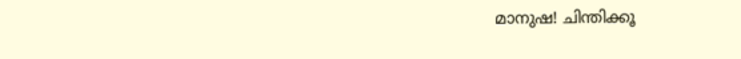മാനുഷ! ചിന്തിക്കൂ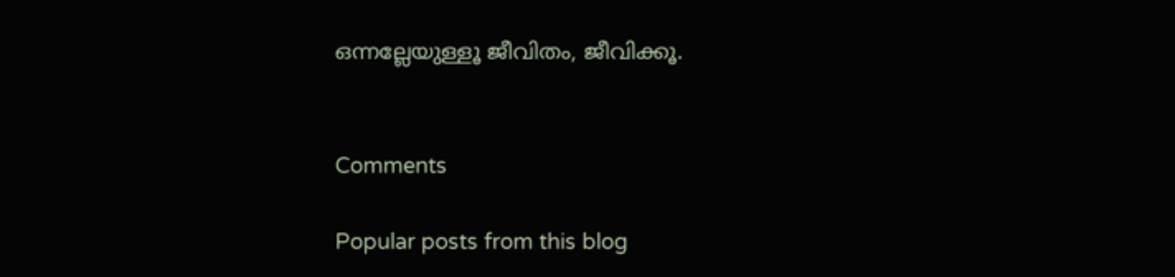ഒന്നല്ലേയുള്ളൂ ജീവിതം, ജീവിക്കൂ.


Comments

Popular posts from this blog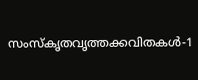സംസ്‌കൃതവൃത്തക്കവിതകൾ-1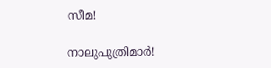സീമ!

നാലുപുത്രിമാർ!